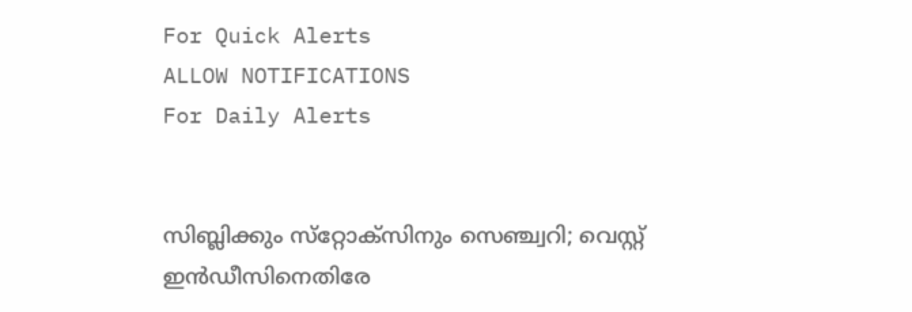For Quick Alerts
ALLOW NOTIFICATIONS
For Daily Alerts


സിബ്ലിക്കും സ്‌റ്റോക്‌സിനും സെഞ്ച്വറി; വെസ്റ്റ് ഇന്‍ഡീസിനെതിരേ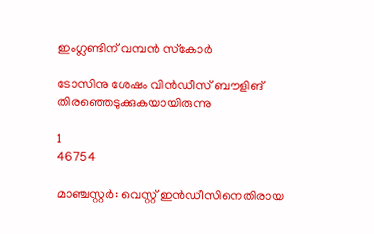ഇംഗ്ലണ്ടിന് വമ്പന്‍ സ്‌കോര്‍

ടോസിനു ശേഷം വിന്‍ഡീസ് ബൗളിങ് തിരഞ്ഞെടുക്കുകയായിരുന്നു

1
46754

മാഞ്ചസ്റ്റര്‍: വെസ്റ്റ് ഇന്‍ഡീസിനെതിരായ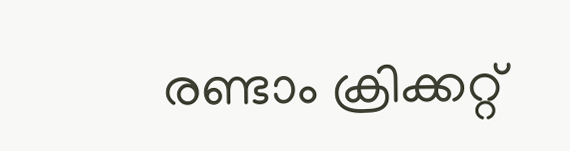രണ്ടാം ക്രിക്കറ്റ്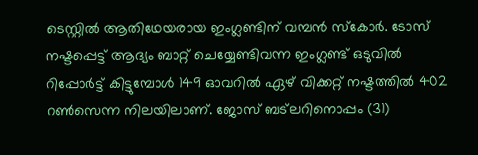ടെസ്റ്റില്‍ ആതിഥേയരായ ഇംഗ്ലണ്ടിന് വമ്പന്‍ സ്‌കോര്‍. ടോസ് നഷ്ടപ്പെട്ട് ആദ്യം ബാറ്റ് ചെയ്യേണ്ടിവന്ന ഇംഗ്ലണ്ട് ഒടുവില്‍ റിപ്പോര്‍ട്ട് കിട്ടുമ്പോള്‍ 149 ഓവറില്‍ ഏഴ് വിക്കറ്റ് നഷ്ടത്തില്‍ 402 റണ്‍സെന്ന നിലയിലാണ്. ജോസ് ബട്‌ലറിനൊപ്പം (31)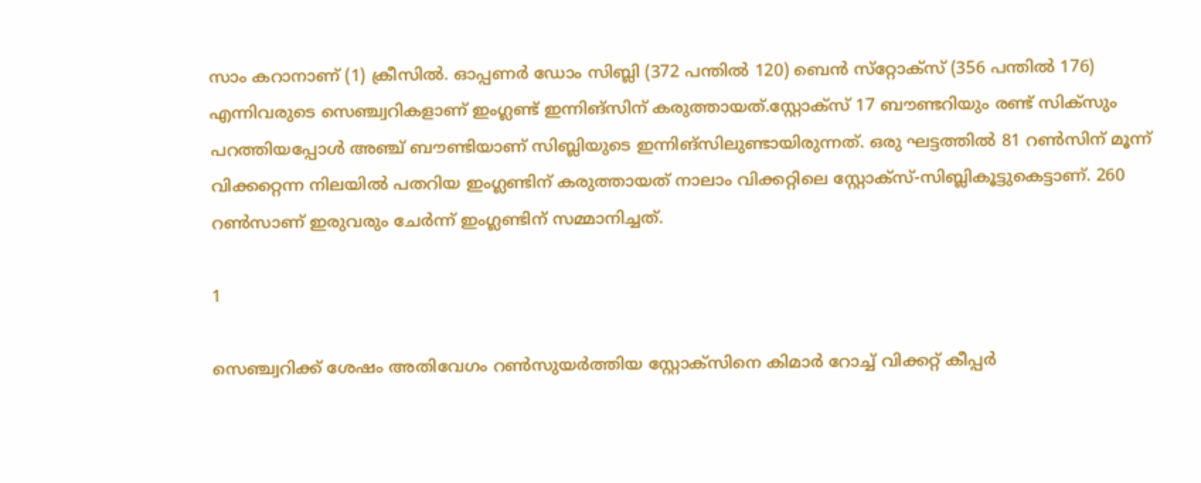സാം കറാനാണ് (1) ക്രീസില്‍. ഓപ്പണര്‍ ഡോം സിബ്ലി (372 പന്തില്‍ 120) ബെന്‍ സ്‌റ്റോക്‌സ് (356 പന്തില്‍ 176) എന്നിവരുടെ സെഞ്ച്വറികളാണ് ഇംഗ്ലണ്ട് ഇന്നിങ്‌സിന് കരുത്തായത്.സ്റ്റോക്‌സ് 17 ബൗണ്ടറിയും രണ്ട് സിക്‌സും പറത്തിയപ്പോള്‍ അഞ്ച് ബൗണ്ടിയാണ് സിബ്ലിയുടെ ഇന്നിങ്‌സിലുണ്ടായിരുന്നത്. ഒരു ഘട്ടത്തില്‍ 81 റണ്‍സിന് മൂന്ന് വിക്കറ്റെന്ന നിലയില്‍ പതറിയ ഇംഗ്ലണ്ടിന് കരുത്തായത് നാലാം വിക്കറ്റിലെ സ്റ്റോക്‌സ്-സിബ്ലികൂട്ടുകെട്ടാണ്. 260 റണ്‍സാണ് ഇരുവരും ചേര്‍ന്ന് ഇംഗ്ലണ്ടിന് സമ്മാനിച്ചത്.

1

സെഞ്ച്വറിക്ക് ശേഷം അതിവേഗം റണ്‍സുയര്‍ത്തിയ സ്റ്റോക്‌സിനെ കിമാര്‍ റോച്ച് വിക്കറ്റ് കീപ്പര്‍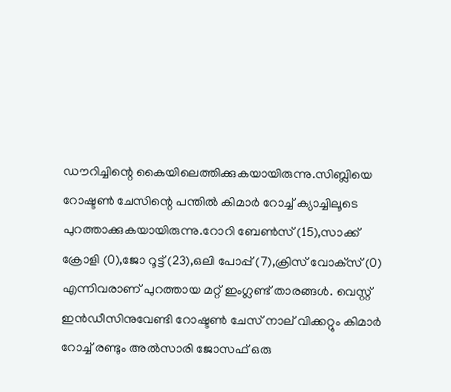ഡൗറിച്ചിന്റെ കൈയിലെത്തിക്കുകയായിരുന്നു.സിബ്ലിയെ റോഷ്ടണ്‍ ചേസിന്റെ പന്തില്‍ കിമാര്‍ റോച്ച് ക്യാച്ചിലൂടെ പുറത്താക്കുകയായിരുന്നു.റോറി ബേണ്‍സ് (15),സാക്ക് ക്രോളി (0),ജോ റൂട്ട് (23),ഒലി പോപ്പ് (7),ക്രിസ് വോക്‌സ് (0) എന്നിവരാണ് പുറത്തായ മറ്റ് ഇംഗ്ലണ്ട് താരങ്ങള്‍. വെസ്റ്റ് ഇന്‍ഡീസിനുവേണ്ടി റോഷ്ടണ്‍ ചേസ് നാല് വിക്കറ്റും കിമാര്‍ റോച്ച് രണ്ടും അല്‍സാരി ജോസഫ് ഒരു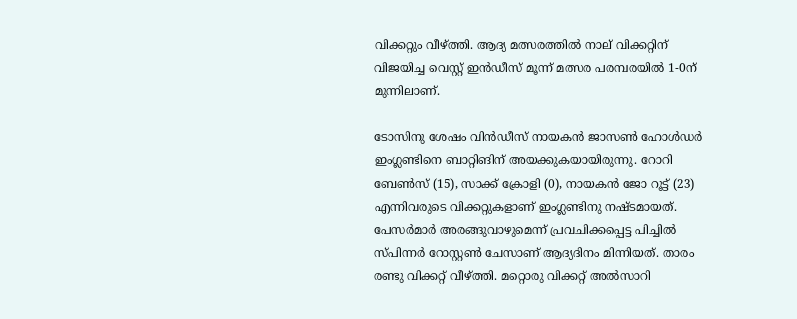വിക്കറ്റും വീഴ്ത്തി. ആദ്യ മത്സരത്തില്‍ നാല് വിക്കറ്റിന് വിജയിച്ച വെസ്റ്റ് ഇന്‍ഡീസ് മൂന്ന് മത്സര പരമ്പരയില്‍ 1-0ന് മുന്നിലാണ്.

ടോസിനു ശേഷം വിന്‍ഡീസ് നായകന്‍ ജാസണ്‍ ഹോള്‍ഡര്‍ ഇംഗ്ലണ്ടിനെ ബാറ്റിങിന് അയക്കുകയായിരുന്നു. റോറി ബേണ്‍സ് (15), സാക്ക് ക്രോളി (0), നായകന്‍ ജോ റൂട്ട് (23) എന്നിവരുടെ വിക്കറ്റുകളാണ് ഇംഗ്ലണ്ടിനു നഷ്ടമായത്. പേസര്‍മാര്‍ അരങ്ങുവാഴുമെന്ന് പ്രവചിക്കപ്പെട്ട പിച്ചില്‍ സ്പിന്നര്‍ റോസ്റ്റണ്‍ ചേസാണ് ആദ്യദിനം മിന്നിയത്. താരം രണ്ടു വിക്കറ്റ് വീഴ്ത്തി. മറ്റൊരു വിക്കറ്റ് അല്‍സാറി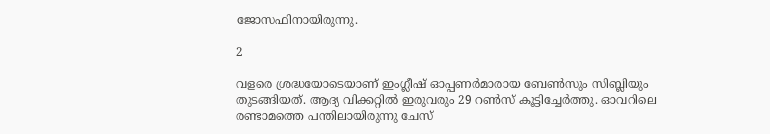ജോസഫിനായിരുന്നു.

2

വളരെ ശ്രദ്ധയോടെയാണ് ഇംഗ്ലീഷ് ഓപ്പണര്‍മാരായ ബേണ്‍സും സിബ്ലിയും തുടങ്ങിയത്. ആദ്യ വിക്കറ്റില്‍ ഇരുവരും 29 റണ്‍സ് കൂട്ടിച്ചേര്‍ത്തു. ഓവറിലെ രണ്ടാമത്തെ പന്തിലായിരുന്നു ചേസ്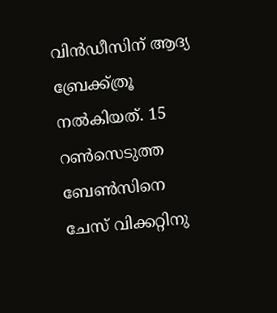വിന്‍ഡീസിന് ആദ്യ ബ്രേക്ക്ത്രൂ നല്‍കിയത്. 15 റണ്‍സെടുത്ത ബേണ്‍സിനെ ചേസ് വിക്കറ്റിനു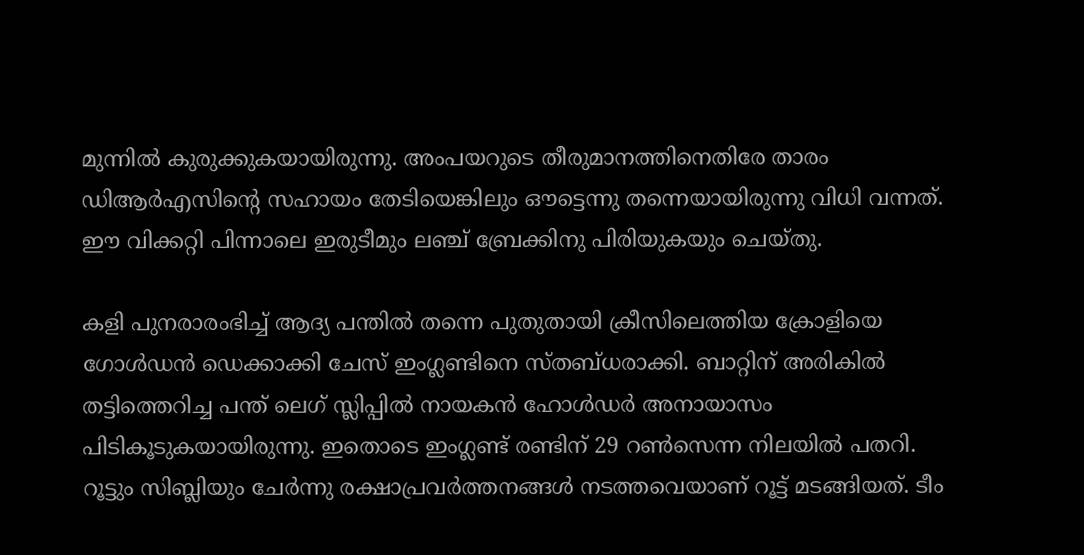മുന്നില്‍ കുരുക്കുകയായിരുന്നു. അംപയറുടെ തീരുമാനത്തിനെതിരേ താരം ഡിആര്‍എസിന്റെ സഹായം തേടിയെങ്കിലും ഔട്ടെന്നു തന്നെയായിരുന്നു വിധി വന്നത്. ഈ വിക്കറ്റി പിന്നാലെ ഇരുടീമും ലഞ്ച് ബ്രേക്കിനു പിരിയുകയും ചെയ്തു.

കളി പുനരാരംഭിച്ച് ആദ്യ പന്തില്‍ തന്നെ പുതുതായി ക്രീസിലെത്തിയ ക്രോളിയെ ഗോള്‍ഡന്‍ ഡെക്കാക്കി ചേസ് ഇംഗ്ലണ്ടിനെ സ്തബ്ധരാക്കി. ബാറ്റിന് അരികില്‍ തട്ടിത്തെറിച്ച പന്ത് ലെഗ് സ്ലിപ്പില്‍ നായകന്‍ ഹോള്‍ഡര്‍ അനായാസം പിടികൂടുകയായിരുന്നു. ഇതൊടെ ഇംഗ്ലണ്ട് രണ്ടിന് 29 റണ്‍സെന്ന നിലയില്‍ പതറി. റൂട്ടും സിബ്ലിയും ചേര്‍ന്നു രക്ഷാപ്രവര്‍ത്തനങ്ങള്‍ നടത്തവെയാണ് റൂട്ട് മടങ്ങിയത്. ടീം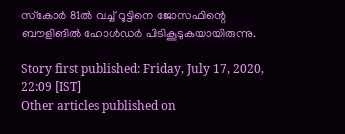സ്‌കോര്‍ 81ല്‍ വച്ച് റൂട്ടിനെ ജോസഫിന്റെ ബൗളിങില്‍ ഹോള്‍ഡര്‍ പിടികൂടുകയായിരുന്നു.

Story first published: Friday, July 17, 2020, 22:09 [IST]
Other articles published on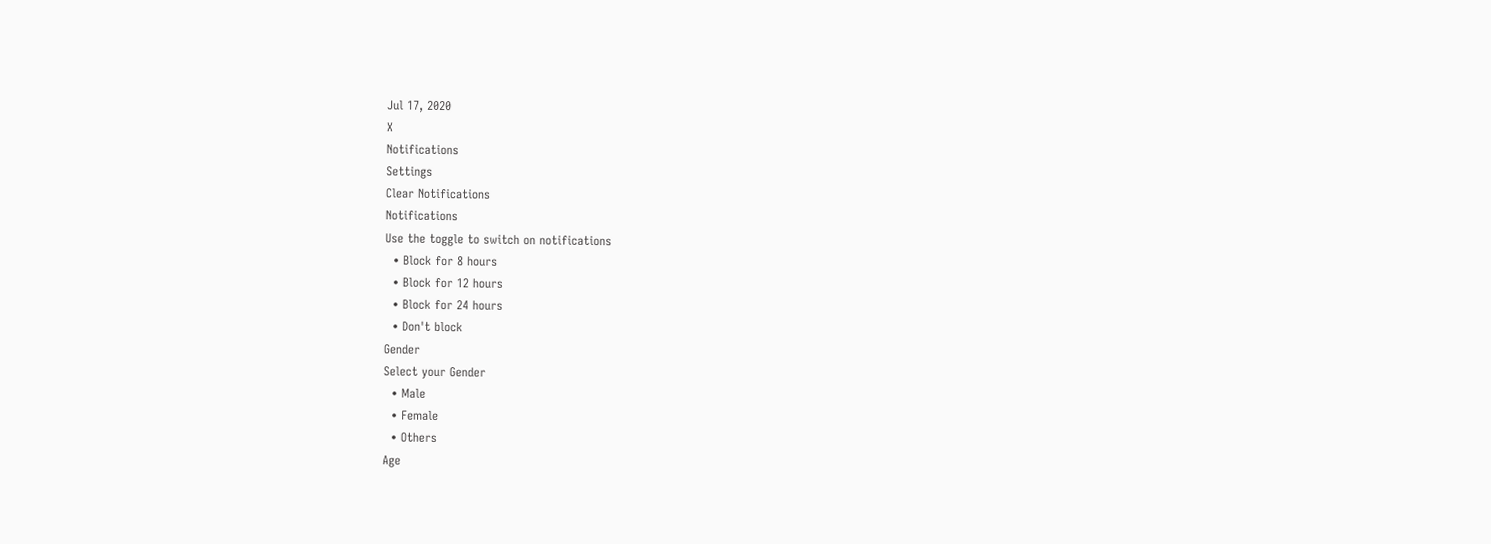Jul 17, 2020
X
Notifications
Settings
Clear Notifications
Notifications
Use the toggle to switch on notifications
  • Block for 8 hours
  • Block for 12 hours
  • Block for 24 hours
  • Don't block
Gender
Select your Gender
  • Male
  • Female
  • Others
Age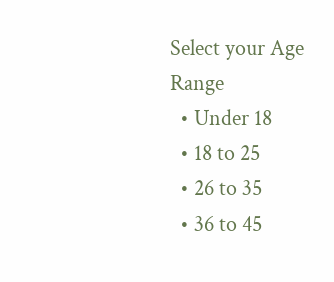Select your Age Range
  • Under 18
  • 18 to 25
  • 26 to 35
  • 36 to 45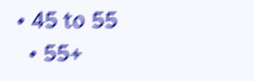• 45 to 55
  • 55+